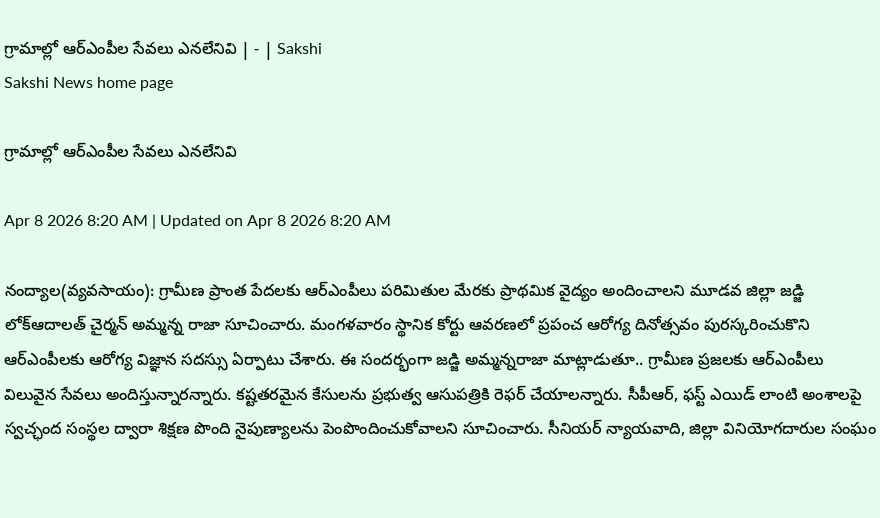గ్రామాల్లో ఆర్‌ఎంపీల సేవలు ఎనలేనివి | - | Sakshi
Sakshi News home page

గ్రామాల్లో ఆర్‌ఎంపీల సేవలు ఎనలేనివి

Apr 8 2026 8:20 AM | Updated on Apr 8 2026 8:20 AM

నంద్యాల(వ్యవసాయం): గ్రామీణ ప్రాంత పేదలకు ఆర్‌ఎంపీలు పరిమితుల మేరకు ప్రాథమిక వైద్యం అందించాలని మూడవ జిల్లా జడ్జి లోక్‌ఆదాలత్‌ చైర్మన్‌ అమ్మన్న రాజా సూచించారు. మంగళవారం స్థానిక కోర్టు ఆవరణలో ప్రపంచ ఆరోగ్య దినోత్సవం పురస్కరించుకొని ఆర్‌ఎంపీలకు ఆరోగ్య విజ్ఞాన సదస్సు ఏర్పాటు చేశారు. ఈ సందర్భంగా జడ్జి అమ్మన్నరాజా మాట్లాడుతూ.. గ్రామీణ ప్రజలకు ఆర్‌ఎంపీలు విలువైన సేవలు అందిస్తున్నారన్నారు. కష్టతరమైన కేసులను ప్రభుత్వ ఆసుపత్రికి రెఫర్‌ చేయాలన్నారు. సీపీఆర్‌, ఫస్ట్‌ ఎయిడ్‌ లాంటి అంశాలపై స్వచ్ఛంద సంస్థల ద్వారా శిక్షణ పొంది నైపుణ్యాలను పెంపొందించుకోవాలని సూచించారు. సీనియర్‌ న్యాయవాది, జిల్లా వినియోగదారుల సంఘం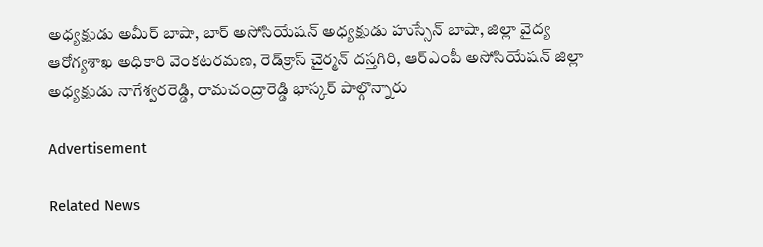అధ్యక్షుడు అమీర్‌ బాషా, బార్‌ అసోసియేషన్‌ అధ్యక్షుడు హుస్సేన్‌ బాషా, జిల్లా వైద్య ఆరోగ్యశాఖ అధికారి వెంకటరమణ, రెడ్‌క్రాస్‌ చైర్మన్‌ దస్తగిరి, ఆర్‌ఎంపీ అసోసియేషన్‌ జిల్లా అధ్యక్షుడు నాగేశ్వరరెడ్డి, రామచంద్రారెడ్డి భాస్కర్‌ పాల్గొన్నారు

Advertisement

Related News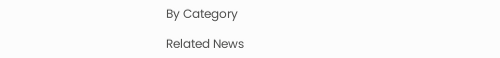By Category

Related News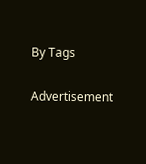By Tags

Advertisement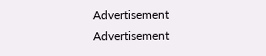Advertisement
Advertisement